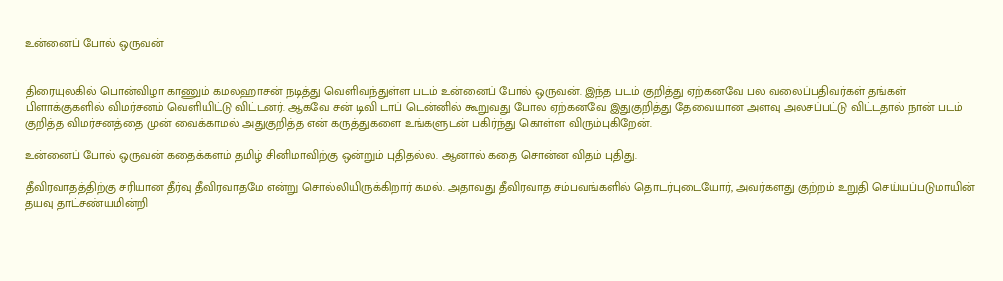உன்னைப் போல் ஒருவன்


திரையுலகில் பொன்விழா காணும் கமலஹாசன் நடித்து வெளிவந்துள்ள படம் உன்னைப் போல் ஒருவன். இந்த படம் குறித்து ஏற்கனவே பல வலைப்பதிவர்கள் தங்கள் பிளாக்குகளில் விமர்சனம் வெளியிட்டு விட்டனர். ஆகவே சன் டிவி டாப் டென்னில் கூறுவது போல ஏற்கனவே இதுகுறித்து தேவையான அளவு அலசப்பட்டு விட்டதால் நான் படம் குறித்த விமர்சனத்தை முன் வைக்காமல் அதுகுறித்த என் கருத்துகளை உங்களுடன் பகிர்ந்து கொள்ள விரும்புகிறேன்.

உன்னைப் போல் ஒருவன் கதைக்களம் தமிழ் சினிமாவிற்கு ஒன்றும் புதிதல்ல. ஆனால் கதை சொன்ன விதம் புதிது.

தீவிரவாதத்திற்கு சரியான தீர்வு தீவிரவாதமே என்று சொல்லியிருக்கிறார் கமல். அதாவது தீவிரவாத சம்பவங்களில் தொடர்புடையோர், அவர்களது குற்றம் உறுதி செய்யப்படுமாயின் தயவு தாட்சண்யமின்றி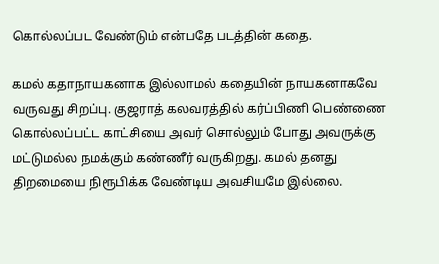கொல்லப்பட வேண்டும் என்பதே படத்தின் கதை.

கமல் கதாநாயகனாக இல்லாமல் கதையின் நாயகனாகவே வருவது சிறப்பு. குஜராத் கலவரத்தில் கர்ப்பிணி பெண்ணை கொல்லப்பட்ட காட்சியை அவர் சொல்லும் போது அவருக்கு மட்டுமல்ல நமக்கும் கண்ணீர் வருகிறது. கமல் தனது திறமையை நிரூபிக்க வேண்டிய அவசியமே இல்லை.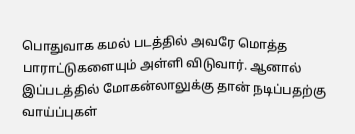பொதுவாக கமல் படத்தில் அவரே மொத்த பாராட்டுகளையும் அள்ளி விடுவார். ஆனால் இப்படத்தில் மோகன்லாலுக்கு தான் நடிப்பதற்கு வாய்ப்புகள்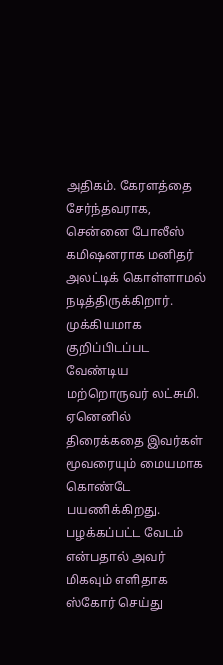அதிகம். கேரளத்தை சேர்ந்தவராக, சென்னை போலீஸ் கமிஷனராக மனிதர் அலட்டிக் கொள்ளாமல் நடித்திருக்கிறார். முக்கியமாக குறிப்பிடப்பட வேண்டிய மற்றொருவர் லட்சுமி. ஏனெனில் திரைக்கதை இவர்கள் மூவரையும் மையமாக கொண்டே பயணிக்கிறது. பழக்கப்பட்ட வேடம் என்பதால் அவர் மிகவும் எளிதாக ஸ்கோர் செய்து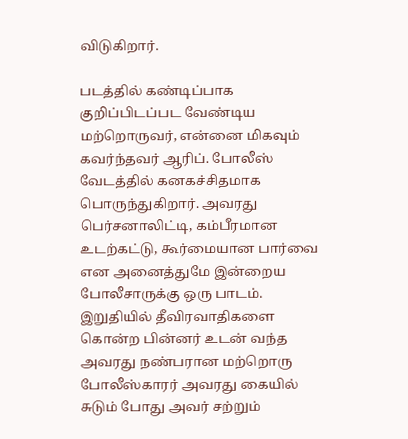விடுகிறார்.

படத்தில் கண்டிப்பாக குறிப்பிடப்பட வேண்டிய மற்றொருவர், என்னை மிகவும் கவர்ந்தவர் ஆரிப். போலீஸ் வேடத்தில் கனகச்சிதமாக பொருந்துகிறார். அவரது பெர்சனாலிட்டி, கம்பீரமான உடற்கட்டு, கூர்மையான பார்வை என அனைத்துமே இன்றைய போலீசாருக்கு ஒரு பாடம். இறுதியில் தீவிரவாதிகளை கொன்ற பின்னர் உடன் வந்த அவரது நண்பரான மற்றொரு போலீஸ்காரர் அவரது கையில் சுடும் போது அவர் சற்றும்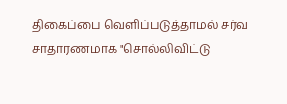திகைப்பை வெளிப்படுத்தாமல் சர்வ சாதாரணமாக "சொல்லிவிட்டு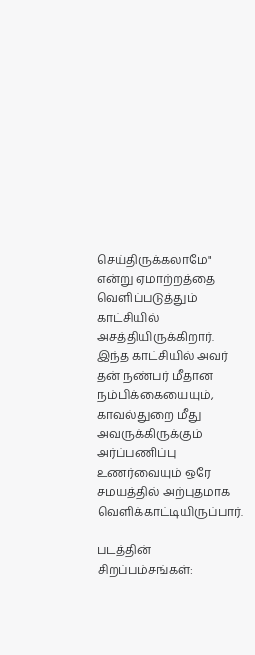செய்திருக்கலாமே" என்று ஏமாற்றத்தை வெளிப்படுத்தும் காட்சியில் அசத்தியிருக்கிறார். இந்த காட்சியில் அவர் தன் நண்பர் மீதான நம்பிக்கையையும், காவல்துறை மீது அவருக்கிருக்கும் அர்ப்பணிப்பு உணர்வையும் ஒரே சமயத்தில் அற்புதமாக வெளிக்காட்டியிருப்பார்.

படத்தின் சிறப்பம்சங்கள்: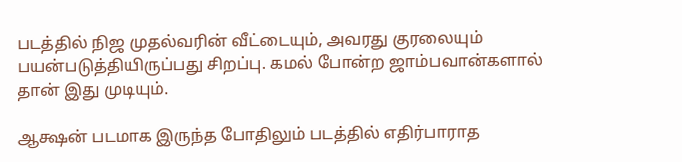படத்தில் நிஜ முதல்வரின் வீட்டையும், அவரது குரலையும் பயன்படுத்தியிருப்பது சிறப்பு. கமல் போன்ற ஜாம்பவான்களால் தான் இது முடியும்.

ஆக்ஷன் படமாக இருந்த போதிலும் படத்தில் எதிர்பாராத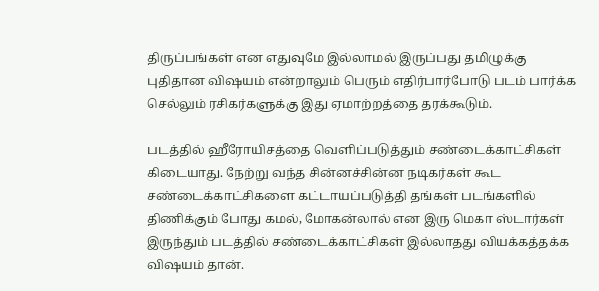திருப்பங்கள் என எதுவுமே இல்லாமல் இருப்பது தமிழுக்கு புதிதான விஷயம் என்றாலும் பெரும் எதிர்பார்போடு படம் பார்க்க செல்லும் ரசிகர்களுக்கு இது ஏமாற்றத்தை தரக்கூடும்.

படத்தில் ஹீரோயிசத்தை வெளிப்படுத்தும் சண்டைக்காட்சிகள் கிடையாது. நேற்று வந்த சின்னச்சின்ன நடிகர்கள் கூட சண்டைக்காட்சிகளை கட்டாயப்படுத்தி தங்கள் படங்களில் திணிக்கும் போது கமல், மோகன்லால் என இரு மெகா ஸ்டார்கள் இருந்தும் படத்தில் சண்டைக்காட்சிகள் இல்லாதது வியக்கத்தக்க விஷயம் தான்.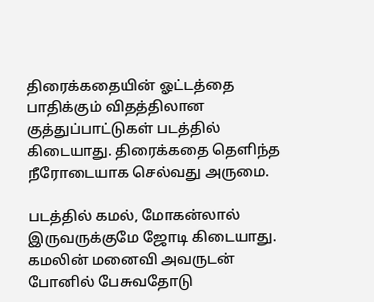திரைக்கதையின் ஓட்டத்தை பாதிக்கும் விதத்திலான குத்துப்பாட்டுகள் படத்தில் கிடையாது. திரைக்கதை தெளிந்த நீரோடையாக செல்வது அருமை.

படத்தில் கமல், மோகன்லால் இருவருக்குமே ஜோடி கிடையாது. கமலின் மனைவி அவருடன் போனில் பேசுவதோடு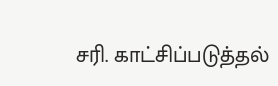சரி. காட்சிப்படுத்தல்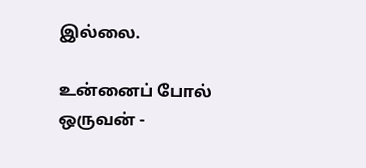இல்லை.

உன்னைப் போல் ஒருவன் -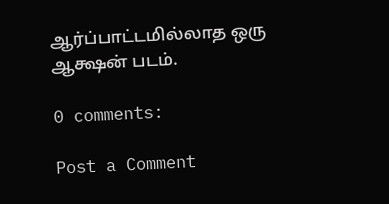ஆர்ப்பாட்டமில்லாத ஒரு ஆக்ஷன் படம்.

0 comments:

Post a Comment